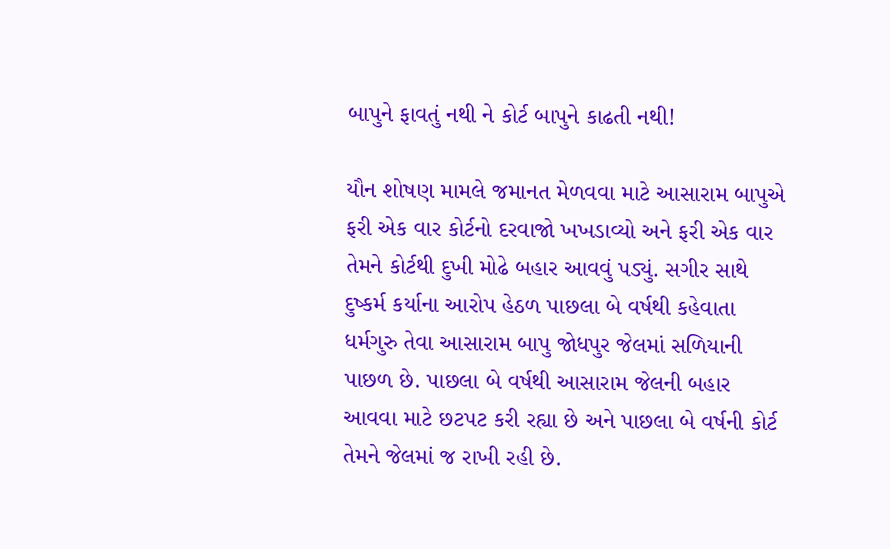બાપુને ફાવતું નથી ને કોર્ટ બાપુને કાઢતી નથી!

યૌન શોષણ મામલે જમાનત મેળવવા માટે આસારામ બાપુએ ફરી એક વાર કોર્ટનો દરવાજો ખખડાવ્યો અને ફરી એક વાર તેમને કોર્ટથી દુખી મોઢે બહાર આવવું પડ્યું. સગીર સાથે દુષ્કર્મ કર્યાના આરોપ હેઠળ પાછલા બે વર્ષથી કહેવાતા ધર્મગુરુ તેવા આસારામ બાપુ જોધપુર જેલમાં સળિયાની પાછળ છે. પાછલા બે વર્ષથી આસારામ જેલની બહાર આવવા માટે છટપટ કરી રહ્યા છે અને પાછલા બે વર્ષની કોર્ટ તેમને જેલમાં જ રાખી રહી છે.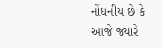નોંધનીય છે કે આજે જ્યારે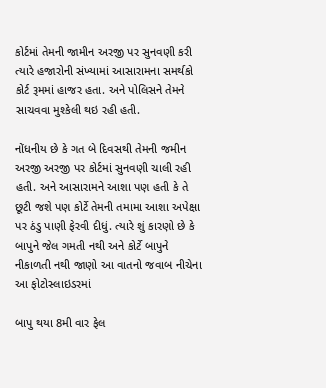કોર્ટમાં તેમની જામીન અરજી પર સુનવણી કરી ત્યારે હજારોની સંખ્યામાં આસારામના સમર્થકો કોર્ટ રૂમમાં હાજર હતા. અને પોલિસને તેમને સાચવવા મુશ્કેલી થઇ રહી હતી.

નોંધનીય છે કે ગત બે દિવસથી તેમની જમીન અરજી અરજી પર કોર્ટમાં સુનવણી ચાલી રહી હતી. અને આસારામને આશા પણ હતી કે તે છૂટી જશે પણ કોર્ટે તેમની તમામા આશા અપેક્ષા પર ઠંડુ પાણી ફેરવી દીધું. ત્યારે શું કારણો છે કે બાપુને જેલ ગમતી નથી અને કોર્ટે બાપુને નીકાળતી નથી જાણો આ વાતનો જવાબ નીચેના આ ફોટોસ્લાઇડરમાં

બાપુ થયા 8મી વાર ફેલ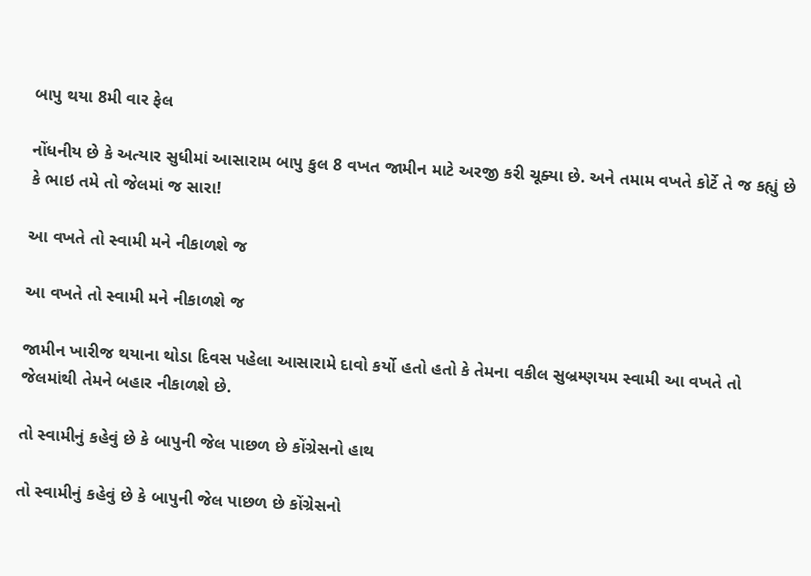બાપુ થયા 8મી વાર ફેલ

નોંધનીય છે કે અત્યાર સુધીમાં આસારામ બાપુ કુલ 8 વખત જામીન માટે અરજી કરી ચૂક્યા છે. અને તમામ વખતે કોર્ટે તે જ કહ્યું છે કે ભાઇ તમે તો જેલમાં જ સારા!

આ વખતે તો સ્વામી મને નીકાળશે જ

આ વખતે તો સ્વામી મને નીકાળશે જ

જામીન ખારીજ થયાના થોડા દિવસ પહેલા આસારામે દાવો કર્યો હતો હતો કે તેમના વકીલ સુબ્રમ્ણયમ સ્વામી આ વખતે તો જેલમાંથી તેમને બહાર નીકાળશે છે.

તો સ્વામીનું કહેવું છે કે બાપુની જેલ પાછળ છે કોંગ્રેસનો હાથ

તો સ્વામીનું કહેવું છે કે બાપુની જેલ પાછળ છે કોંગ્રેસનો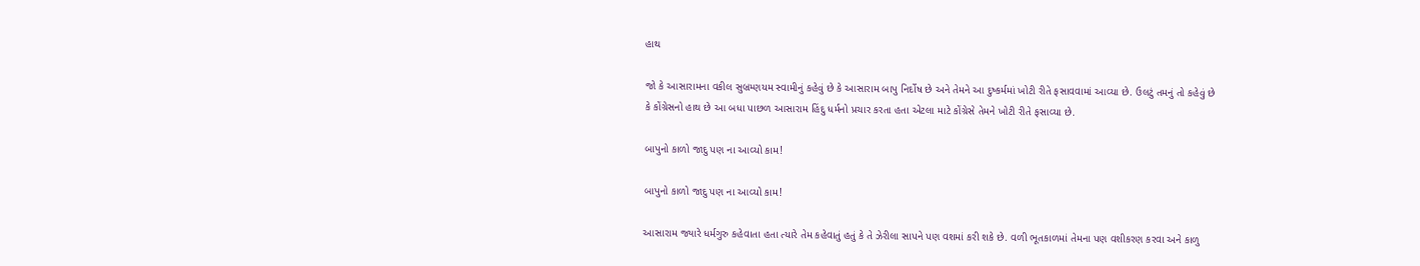હાથ

જો કે આસારામના વકીલ સુબ્રમ્ણયમ સ્વામીનું કહેવું છે કે આસારામ બાપુ નિર્દોષ છે અને તેમને આ દુષ્કર્મમાં ખોટી રીતે ફસાવવામાં આવ્યા છે. ઉલટું તમનું તો કહેવું છે કે કોંગ્રેસનો હાથ છે આ બધા પાછળ આસારામ હિંદુ ધર્મનો પ્રચાર કરતા હતા એટલા માટે કોંગ્રેસે તેમને ખોટી રીતે ફસાવ્યા છે.

બાપુનો કાળો જાદુ પણ ના આવ્યો કામ!

બાપુનો કાળો જાદુ પણ ના આવ્યો કામ!

આસારામ જ્યારે ધર્મગુરુ કહેવાતા હતા ત્યારે તેમ કહેવાતું હતું કે તે ઝેરીલા સાપને પણ વશમાં કરી શકે છે. વળી ભૂતકાળમાં તેમના પણ વશીકરણ કરવા અને કાળુ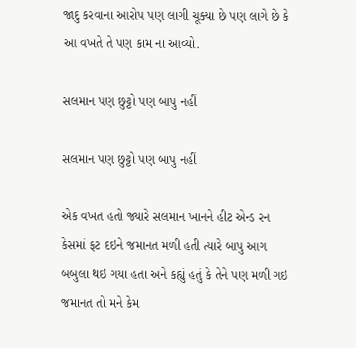જાદુ કરવાના આરોપ પણ લાગી ચૂક્યા છે પણ લાગે છે કે આ વખતે તે પણ કામ ના આવ્યો.

સલમાન પણ છુટ્ટો પણ બાપુ નહીં

સલમાન પણ છુટ્ટો પણ બાપુ નહીં

એક વખત હતો જ્યારે સલમાન ખાનને હીટ એન્ડ રન કેસમાં ફટ દઇને જમાનત મળી હતી ત્યારે બાપુ આગ બબુલા થઇ ગયા હતા અને કહ્યું હતું કે તેને પણ મળી ગઇ જમાનત તો મને કેમ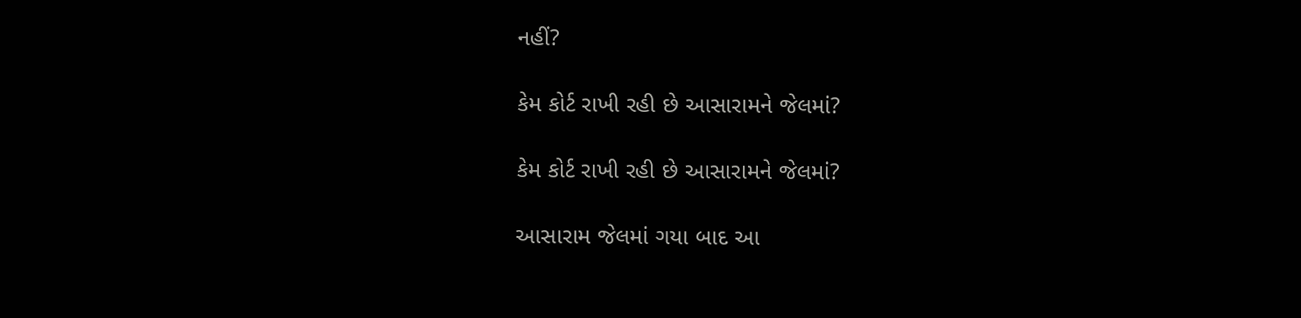નહીં?

કેમ કોર્ટ રાખી રહી છે આસારામને જેલમાં?

કેમ કોર્ટ રાખી રહી છે આસારામને જેલમાં?

આસારામ જેલમાં ગયા બાદ આ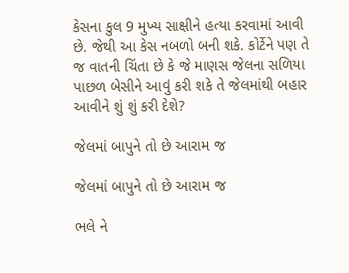કેસના કુલ 9 મુખ્ય સાક્ષીને હત્યા કરવામાં આવી છે. જેથી આ કેસ નબળો બની શકે. કોર્ટેને પણ તે જ વાતની ચિંતા છે કે જે માણસ જેલના સળિયા પાછળ બેસીને આવું કરી શકે તે જેલમાંથી બહાર આવીને શું શું કરી દેશે?

જેલમાં બાપુને તો છે આરામ જ

જેલમાં બાપુને તો છે આરામ જ

ભલે ને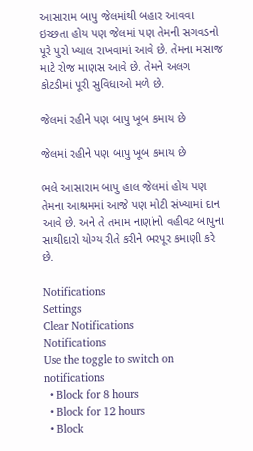આસારામ બાપુ જેલમાંથી બહાર આવવા ઇચ્છતા હોય પણ જેલમાં પણ તેમની સગવડનો પૂરે પુરો ખ્યાલ રાખવામાં આવે છે. તેમના મસાજ માટે રોજ માણસ આવે છે. તેમને અલગ કોટડીમાં પૂરી સુવિધાઓ મળે છે.

જેલમાં રહીને પણ બાપુ ખૂબ કમાય છે

જેલમાં રહીને પણ બાપુ ખૂબ કમાય છે

ભલે આસારામ બાપુ હાલ જેલમાં હોય પણ તેમના આશ્રમમાં આજે પણ મોટી સંખ્યામાં દાન આવે છે. અને તે તમામ નાણાંનો વહીવટ બાપુના સાથીદારો યોગ્ય રીતે કરીને ભરપૂર કમાણી કરે છે.

Notifications
Settings
Clear Notifications
Notifications
Use the toggle to switch on notifications
  • Block for 8 hours
  • Block for 12 hours
  • Block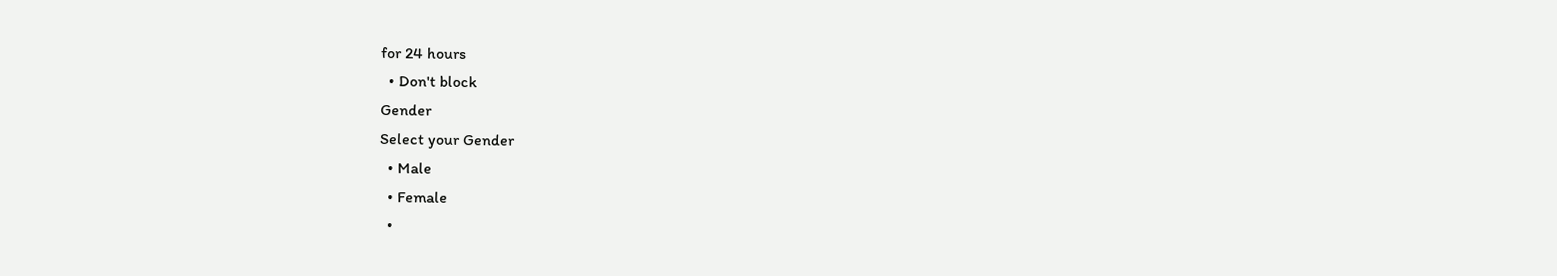for 24 hours
  • Don't block
Gender
Select your Gender
  • Male
  • Female
  •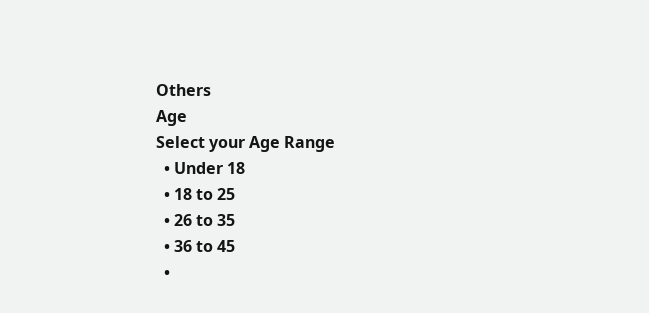Others
Age
Select your Age Range
  • Under 18
  • 18 to 25
  • 26 to 35
  • 36 to 45
  •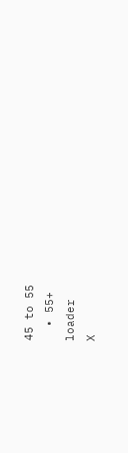45 to 55
  • 55+
loader
X